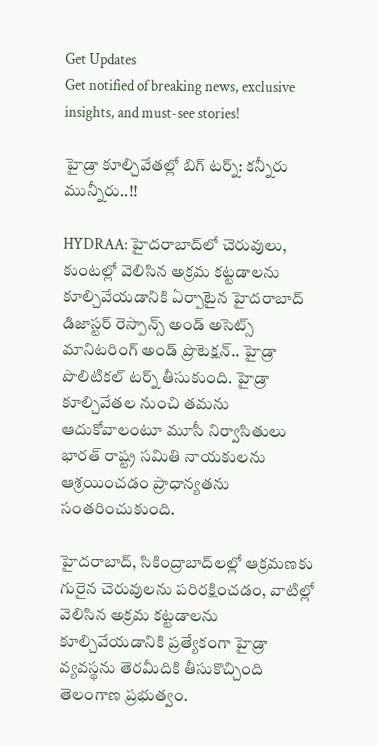Get Updates
Get notified of breaking news, exclusive insights, and must-see stories!

హైడ్రా కూల్చివేతల్లో బిగ్ టర్న్: కన్నీరు మున్నీరు..!!

HYDRAA: హైదరాబాద్‌లో చెరువులు, కుంటల్లో వెలిసిన అక్రమ కట్టడాలను కూల్చివేయడానికి ఏర్పాటైన హైదరాబాద్ డిజాస్టర్ రెస్పాన్స్ అండ్ అసెట్స్ మానిటరింగ్ అండ్ ప్రొటెక్షన్.. హైడ్రా పొలిటికల్ టర్న్ తీసుకుంది. హైడ్రా కూల్చివేతల నుంచి తమను ఆదుకోవాలంటూ మూసీ నిర్వాసితులు భారత్ రాష్ట్ర సమితి నాయకులను ఆశ్రయించడం ప్రాధాన్యతను సంతరించుకుంది.

హైదరాబాద్, సికింద్రాబాద్‌లల్లో ఆక్రమణకు గురైన చెరువులను పరిరక్షించడం, వాటిల్లో వెలిసిన అక్రమ కట్టడాలను కూల్చివేయడానికి ప్రత్యేకంగా హైడ్రా వ్యవస్థను తెరమీదికి తీసుకొచ్చింది తెలంగాణ ప్రభుత్వం.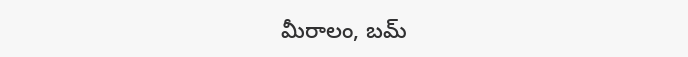మీరాలం, బమ్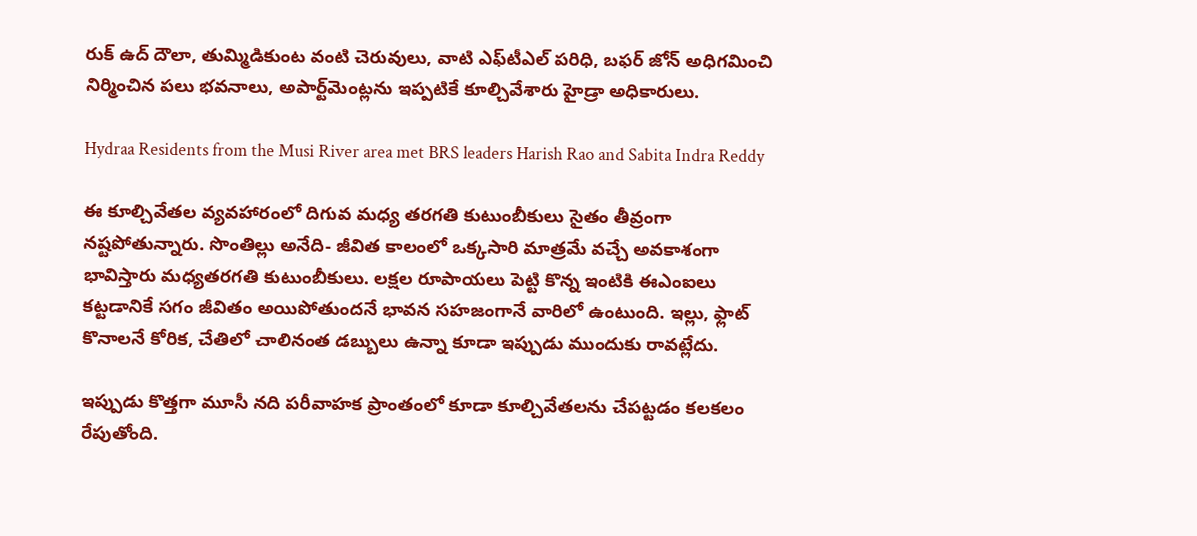రుక్ ఉద్ దౌలా, తుమ్మిడికుంట వంటి చెరువులు, వాటి ఎఫ్‌టీఎల్ పరిధి, బఫర్ జోన్ అధిగమించి నిర్మించిన పలు భవనాలు, అపార్ట్‌మెంట్లను ఇప్పటికే కూల్చివేశారు హైడ్రా అధికారులు.

Hydraa Residents from the Musi River area met BRS leaders Harish Rao and Sabita Indra Reddy

ఈ కూల్చివేతల వ్యవహారంలో దిగువ మధ్య తరగతి కుటుంబీకులు సైతం తీవ్రంగా నష్టపోతున్నారు. సొంతిల్లు అనేది- జీవిత కాలంలో ఒక్కసారి మాత్రమే వచ్చే అవకాశంగా భావిస్తారు మధ్యతరగతి కుటుంబీకులు. లక్షల రూపాయలు పెట్టి కొన్న ఇంటికి ఈఎంఐలు కట్టడానికే సగం జీవితం అయిపోతుందనే భావన సహజంగానే వారిలో ఉంటుంది. ఇల్లు, ఫ్లాట్ కొనాలనే కోరిక, చేతిలో చాలినంత డబ్బులు ఉన్నా కూడా ఇప్పుడు ముందుకు రావట్లేదు.

ఇప్పుడు కొత్తగా మూసీ నది పరీవాహక ప్రాంతంలో కూడా కూల్చివేతలను చేపట్టడం కలకలం రేపుతోంది.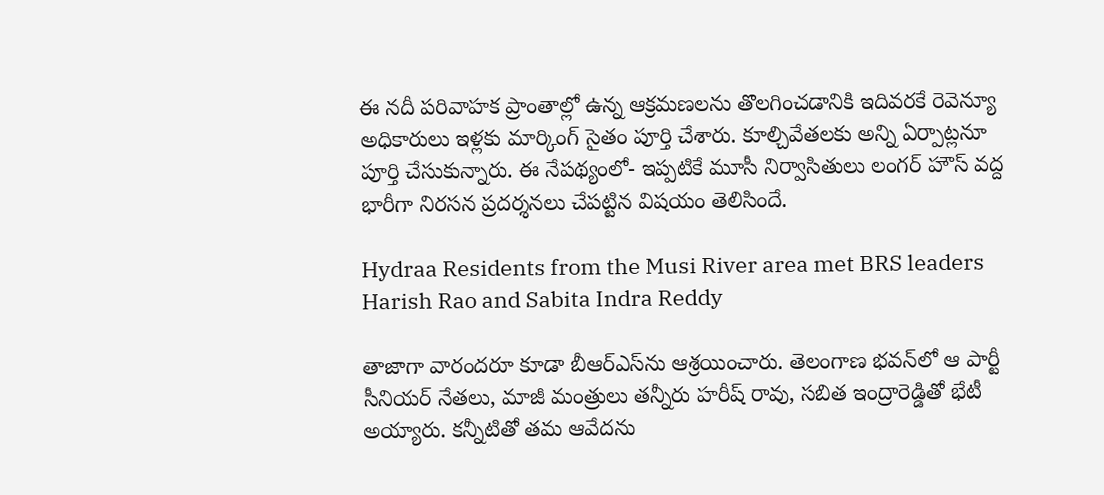ఈ నదీ పరివాహక ప్రాంతాల్లో ఉన్న ఆక్రమణలను తొలగించడానికి ఇదివరకే రెవెన్యూ అధికారులు ఇళ్లకు మార్కింగ్ సైతం పూర్తి చేశారు. కూల్చివేతలకు అన్ని ఏర్పాట్లనూ పూర్తి చేసుకున్నారు. ఈ నేపథ్యంలో- ఇప్పటికే మూసీ నిర్వాసితులు లంగర్ హౌస్ వద్ద భారీగా నిరసన ప్రదర్శనలు చేపట్టిన విషయం తెలిసిందే.

Hydraa Residents from the Musi River area met BRS leaders Harish Rao and Sabita Indra Reddy

తాజాగా వారందరూ కూడా బీఆర్ఎస్‌ను ఆశ్రయించారు. తెలంగాణ భవన్‌లో ఆ పార్టీ సీనియర్ నేతలు, మాజీ మంత్రులు తన్నీరు హరీష్ రావు, సబిత ఇంద్రారెడ్డితో భేటీ అయ్యారు. కన్నీటితో తమ ఆవేదను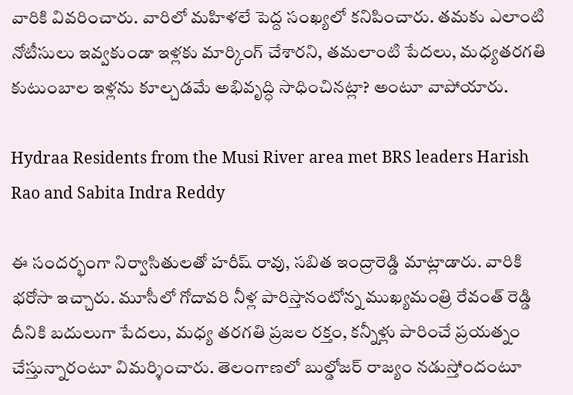వారికి వివరించారు. వారిలో మహిళలే పెద్ద సంఖ్యలో కనిపించారు. తమకు ఎలాంటి నోటీసులు ఇవ్వకుండా ఇళ్లకు మార్కింగ్ చేశారని, తమలాంటి పేదలు, మధ్యతరగతి కుటుంబాల ఇళ్లను కూల్చడమే అభివృద్ధి సాధించినట్లా? అంటూ వాపోయారు.

Hydraa Residents from the Musi River area met BRS leaders Harish Rao and Sabita Indra Reddy

ఈ సందర్భంగా నిర్వాసితులతో హరీష్ రావు, సబిత ఇంద్రారెడ్డి మాట్లాడారు. వారికి భరోసా ఇచ్చారు. మూసీలో గోదావరి నీళ్ల పారిస్తానంటోన్న ముఖ్యమంత్రి రేవంత్‌ రెడ్డి దీనికి బదులుగా పేదలు, మధ్య తరగతి ప్రజల రక్తం, కన్నీళ్లు పారించే ప్రయత్నం చేస్తున్నారంటూ విమర్శించారు. తెలంగాణలో బుల్డోజర్ రాజ్యం నడుస్తోందంటూ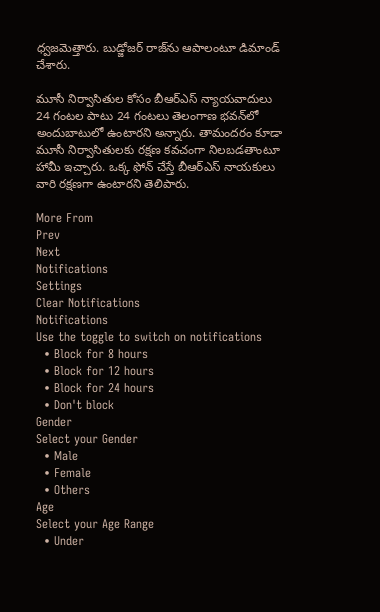ధ్వజమెత్తారు. బుడ్జోజర్ రాజ్‌ను ఆపాలంటూ డిమాండ్ చేశారు.

మూసీ నిర్వాసితుల కోసం బీఆర్ఎస్ న్యాయవాదులు 24 గంటల పాటు 24 గంటలు తెలంగాణ భవన్‌లో అందుబాటులో ఉంటారని అన్నారు. తామందరం కూడా మూసీ నిర్వాసితులకు రక్షణ కవచంగా నిలబడతాంటూ హామీ ఇచ్చారు. ఒక్క ఫోన్ చేస్తే బీఆర్ఎస్ నాయకులు వారి రక్షణగా ఉంటారని తెలిపారు.

More From
Prev
Next
Notifications
Settings
Clear Notifications
Notifications
Use the toggle to switch on notifications
  • Block for 8 hours
  • Block for 12 hours
  • Block for 24 hours
  • Don't block
Gender
Select your Gender
  • Male
  • Female
  • Others
Age
Select your Age Range
  • Under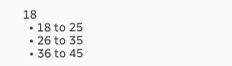18
  • 18 to 25
  • 26 to 35
  • 36 to 45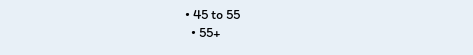• 45 to 55
  • 55+